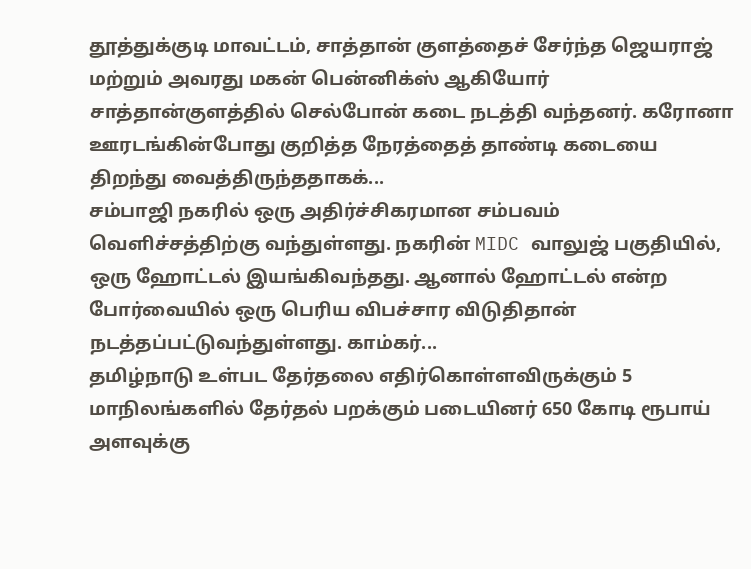தூத்துக்குடி மாவட்டம், சாத்தான் குளத்தைச் சேர்ந்த ஜெயராஜ் மற்றும் அவரது மகன் பென்னிக்ஸ் ஆகியோர் சாத்தான்குளத்தில் செல்போன் கடை நடத்தி வந்தனர். கரோனா ஊரடங்கின்போது குறித்த நேரத்தைத் தாண்டி கடையை திறந்து வைத்திருந்ததாகக்...
சம்பாஜி நகரில் ஒரு அதிர்ச்சிகரமான சம்பவம் வெளிச்சத்திற்கு வந்துள்ளது. நகரின் MIDC வாலுஜ் பகுதியில், ஒரு ஹோட்டல் இயங்கிவந்தது. ஆனால் ஹோட்டல் என்ற போர்வையில் ஒரு பெரிய விபச்சார விடுதிதான் நடத்தப்பட்டுவந்துள்ளது. காம்கர்...
தமிழ்நாடு உள்பட தேர்தலை எதிர்கொள்ளவிருக்கும் 5 மாநிலங்களில் தேர்தல் பறக்கும் படையினர் 650 கோடி ரூபாய் அளவுக்கு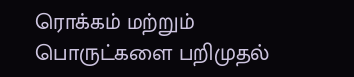ரொக்கம் மற்றும் பொருட்களை பறிமுதல்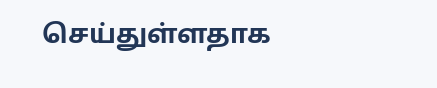செய்துள்ளதாக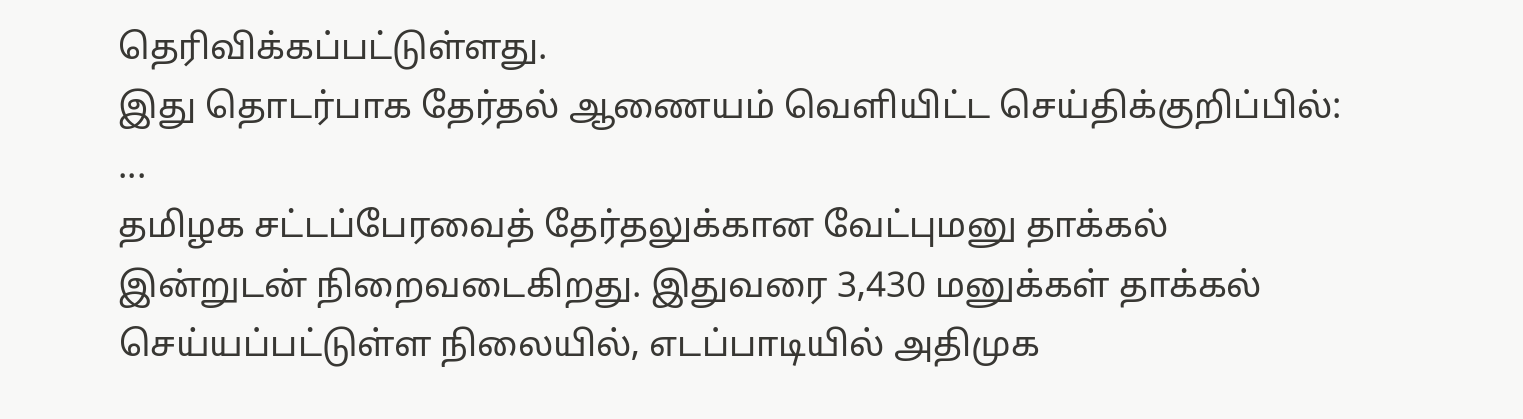தெரிவிக்கப்பட்டுள்ளது.
இது தொடர்பாக தேர்தல் ஆணையம் வெளியிட்ட செய்திக்குறிப்பில்:
...
தமிழக சட்டப்பேரவைத் தேர்தலுக்கான வேட்புமனு தாக்கல் இன்றுடன் நிறைவடைகிறது. இதுவரை 3,430 மனுக்கள் தாக்கல் செய்யப்பட்டுள்ள நிலையில், எடப்பாடியில் அதிமுக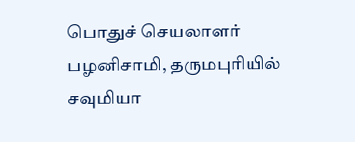பொதுச் செயலாளர் பழனிசாமி, தருமபுரியில் சவுமியா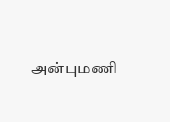அன்புமணி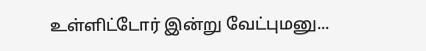உள்ளிட்டோர் இன்று வேட்புமனு...